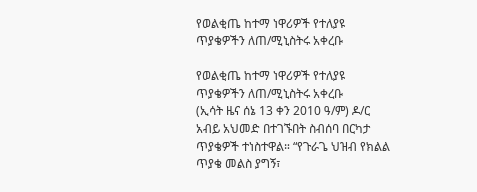የወልቂጤ ከተማ ነዋሪዎች የተለያዩ ጥያቄዎችን ለጠ/ሚኒስትሩ አቀረቡ

የወልቂጤ ከተማ ነዋሪዎች የተለያዩ ጥያቄዎችን ለጠ/ሚኒስትሩ አቀረቡ
(ኢሳት ዜና ሰኔ 13 ቀን 2010 ዓ/ም) ዶ/ር አብይ አህመድ በተገኙበት ስብሰባ በርካታ ጥያቄዎች ተነስተዋል። “የጉራጌ ህዝብ የክልል ጥያቄ መልስ ያግኝ፣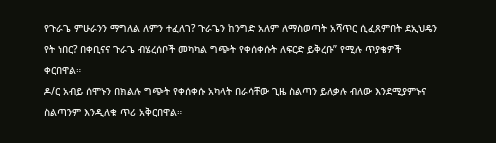የጉራጌ ምሁራንን ማግለል ለምን ተፈለገ? ጉራጌን ከንግድ አለም ለማስወጣት አሻጥር ሲፈጸምበት ደኢህዴን የት ነበር? በቀቢናና ጉራጌ ብሄረሰቦች መካካል ግጭት የቀሰቀሱት ለፍርድ ይቅረቡ” የሚሉ ጥያቄዎች ቀርበዋል።
ዶ/ር አብይ ሰሞኑን በክልሉ ግጭት የቀሰቀሱ አካላት በራሳቸው ጊዜ ስልጣን ይለቃሉ ብለው እንደሚያምኑና ስልጣንም እንዲለቁ ጥሪ አቅርበዋል።